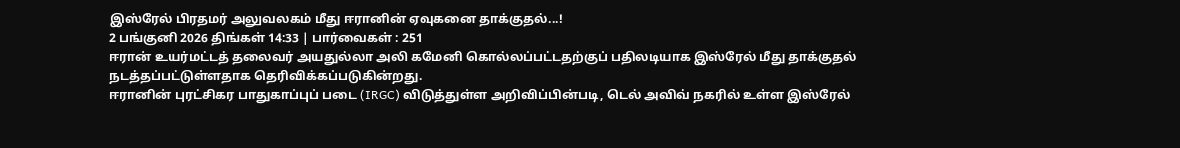இஸ்ரேல் பிரதமர் அலுவலகம் மீது ஈரானின் ஏவுகனை தாக்குதல்...!
2 பங்குனி 2026 திங்கள் 14:33 | பார்வைகள் : 251
ஈரான் உயர்மட்டத் தலைவர் அயதுல்லா அலி கமேனி கொல்லப்பட்டதற்குப் பதிலடியாக இஸ்ரேல் மீது தாக்குதல் நடத்தப்பட்டுள்ளதாக தெரிவிக்கப்படுகின்றது.
ஈரானின் புரட்சிகர பாதுகாப்புப் படை (IRGC) விடுத்துள்ள அறிவிப்பின்படி, டெல் அவிவ் நகரில் உள்ள இஸ்ரேல்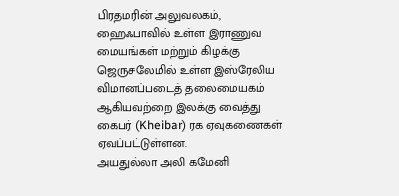பிரதமரின் அலுவலகம், ஹைஃபாவில் உள்ள இராணுவ மையங்கள் மற்றும் கிழக்கு ஜெருசலேமில் உள்ள இஸ்ரேலிய விமானப்படைத் தலைமையகம் ஆகியவற்றை இலக்கு வைத்து கைபர் (Kheibar) ரக ஏவுகணைகள் ஏவப்பட்டுள்ளன.
அயதுல்லா அலி கமேனி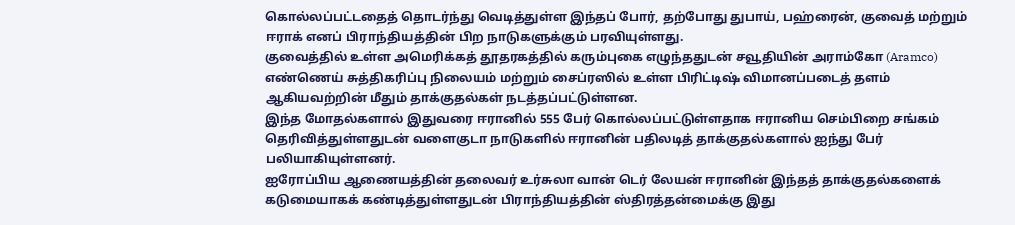கொல்லப்பட்டதைத் தொடர்ந்து வெடித்துள்ள இந்தப் போர், தற்போது துபாய், பஹ்ரைன், குவைத் மற்றும் ஈராக் எனப் பிராந்தியத்தின் பிற நாடுகளுக்கும் பரவியுள்ளது.
குவைத்தில் உள்ள அமெரிக்கத் தூதரகத்தில் கரும்புகை எழுந்ததுடன் சவூதியின் அராம்கோ (Aramco) எண்ணெய் சுத்திகரிப்பு நிலையம் மற்றும் சைப்ரஸில் உள்ள பிரிட்டிஷ் விமானப்படைத் தளம் ஆகியவற்றின் மீதும் தாக்குதல்கள் நடத்தப்பட்டுள்ளன.
இந்த மோதல்களால் இதுவரை ஈரானில் 555 பேர் கொல்லப்பட்டுள்ளதாக ஈரானிய செம்பிறை சங்கம் தெரிவித்துள்ளதுடன் வளைகுடா நாடுகளில் ஈரானின் பதிலடித் தாக்குதல்களால் ஐந்து பேர் பலியாகியுள்ளனர்.
ஐரோப்பிய ஆணையத்தின் தலைவர் உர்சுலா வான் டெர் லேயன் ஈரானின் இந்தத் தாக்குதல்களைக் கடுமையாகக் கண்டித்துள்ளதுடன் பிராந்தியத்தின் ஸ்திரத்தன்மைக்கு இது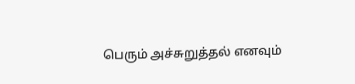பெரும் அச்சுறுத்தல் எனவும்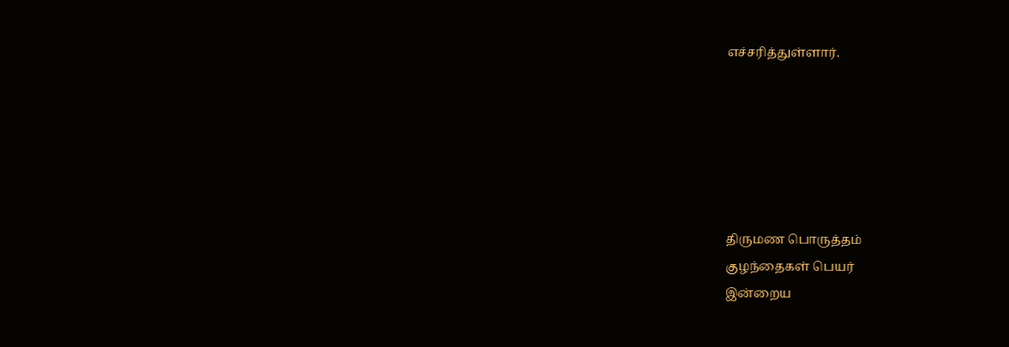எச்சரித்துள்ளார்.






திருமண பொருத்தம்
குழந்தைகள் பெயர்
இன்றைய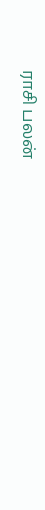ராசி பலன்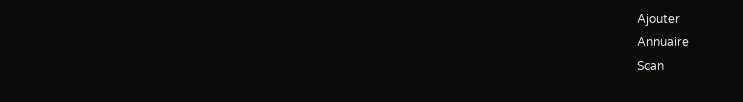Ajouter
Annuaire
Scan